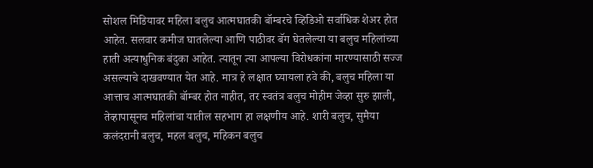सोशल मिडियावर महिला बलुच आत्मघातकी बॉम्बरचे व्हिडिओ सर्वाधिक शेअर होत आहेत. सलवार कमीज घातलेल्या आणि पाठीवर बॅग घेतलेल्या या बलुच महिलांच्या हाती अत्याधुनिक बंदुका आहेत. त्यातून त्या आपल्या विरोधकांना मारण्यासाठी सज्ज असल्याचे दाखवण्यात येत आहे. मात्र हे लक्षात घ्यायला हवे की, बलुच महिला या आत्ताच आत्मघातकी बॉम्बर होत नाहीत, तर स्वतंत्र बलुच मोहीम जेव्हा सुरु झाली, तेव्हापासूनच महिलांचा यातील सहभाग हा लक्षणीय आहे. शारी बलुच, सुमैया कलंदरानी बलुच, महल बलुच, महिकन बलुच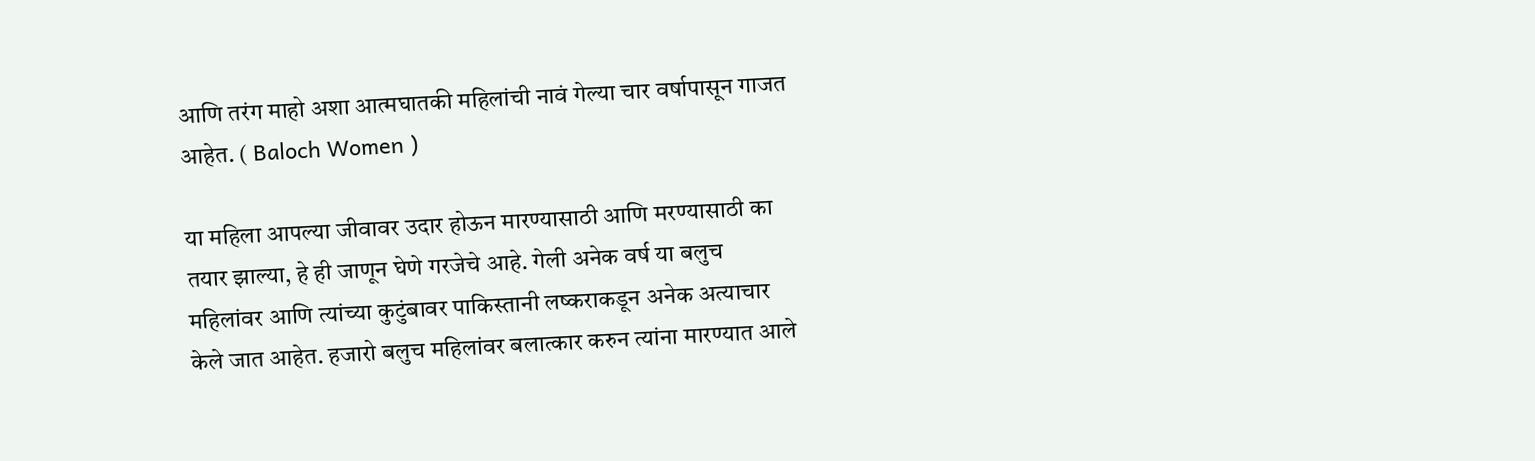आणि तरंग माहो अशा आत्मघातकी महिलांची नावं गेल्या चार वर्षापासून गाजत आहेत. ( Baloch Women )

या महिला आपल्या जीवावर उदार होऊन मारण्यासाठी आणि मरण्यासाठी का तयार झाल्या, हे ही जाणून घेणे गरजेचे आहे. गेली अनेक वर्ष या बलुच महिलांवर आणि त्यांच्या कुटुंबावर पाकिस्तानी लष्कराकडून अनेक अत्याचार केले जात आहेत. हजारो बलुच महिलांवर बलात्कार करुन त्यांना मारण्यात आले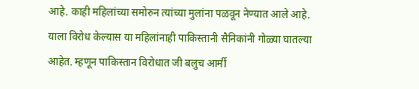आहे. काही महिलांच्या समोरुन त्यांच्या मुलांना पळवून नेण्यात आले आहे. याला विरोध केल्यास या महिलांनाही पाकिस्तानी सैनिकांनी गोळ्या घातल्या आहेत. म्हणून पाकिस्तान विरोधात जी बलुच आर्मी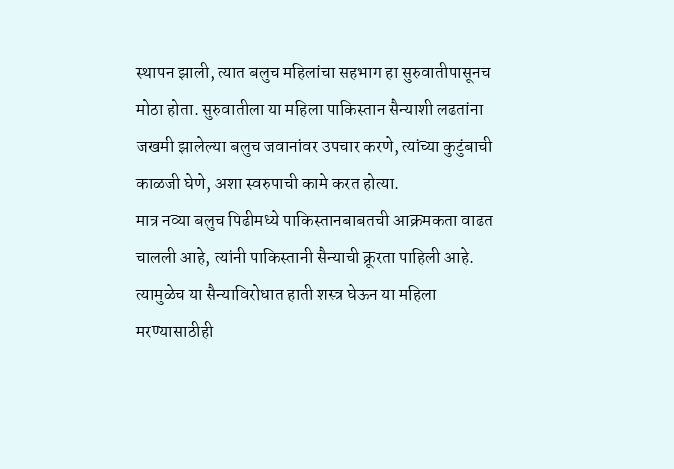स्थापन झाली, त्यात बलुच महिलांचा सहभाग हा सुरुवातीपासूनच मोठा होता. सुरुवातीला या महिला पाकिस्तान सैन्याशी लढतांना जखमी झालेल्या बलुच जवानांवर उपचार करणे, त्यांच्या कुटुंबाची काळजी घेणे, अशा स्वरुपाची कामे करत होत्या.
मात्र नव्या बलुच पिढीमध्ये पाकिस्तानबाबतची आक्रमकता वाढत चालली आहे, त्यांनी पाकिस्तानी सैन्याची क्रूरता पाहिली आहे. त्यामुळेच या सैन्याविरोधात हाती शस्त्र घेऊन या महिला मरण्यासाठीही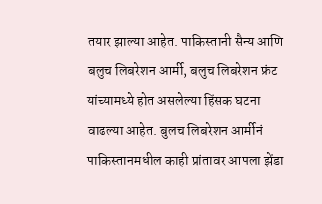तयार झाल्या आहेत. पाकिस्तानी सैन्य आणि बलुच लिबरेशन आर्मी, बलुच लिबरेशन फ्रंट यांच्यामध्ये होत असलेल्या हिंसक घटना वाढल्या आहेत. बुलच लिबरेशन आर्मीनं पाकिस्तानमधील काही प्रांतावर आपला झेंडा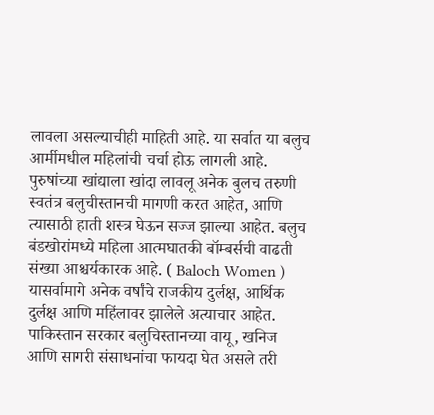लावला असल्याचीही माहिती आहे. या सर्वात या बलुच आर्मीमधील महिलांची चर्चा होऊ लागली आहे. पुरुषांच्या खांद्याला खांदा लावलू अनेक बुलच तरुणी स्वतंत्र बलुचीस्तानची मागणी करत आहेत, आणि त्यासाठी हाती शस्त्र घेऊन सज्ज झाल्या आहेत. बलुच बंडखोरांमध्ये महिला आत्मघातकी बॉम्बर्सची वाढती संख्या आश्चर्यकारक आहे. ( Baloch Women )
यासर्वामागे अनेक वर्षांचे राजकीय दुर्लक्ष, आर्थिक दुर्लक्ष आणि महिंलावर झालेले अत्याचार आहेत. पाकिस्तान सरकार बलुचिस्तानच्या वायू, खनिज आणि सागरी संसाधनांचा फायदा घेत असले तरी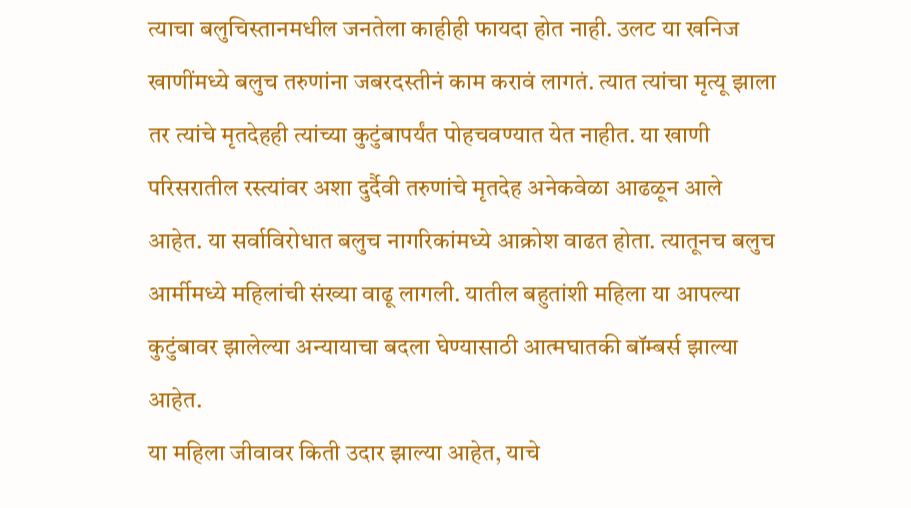त्याचा बलुचिस्तानमधील जनतेला काहीही फायदा होत नाही. उलट या खनिज खाणींमध्ये बलुच तरुणांना जबरदस्तीनं काम करावं लागतं. त्यात त्यांचा मृत्यू झाला तर त्यांचे मृतदेहही त्यांच्या कुटुंबापर्यंत पोहचवण्यात येत नाहीत. या खाणी परिसरातील रस्त्यांवर अशा दुर्दैवी तरुणांचे मृतदेह अनेकवेळा आढळून आले आहेत. या सर्वाविरोधात बलुच नागरिकांमध्ये आक्रोश वाढत होता. त्यातूनच बलुच आर्मीमध्ये महिलांची संख्या वाढू लागली. यातील बहुतांशी महिला या आपल्या कुटुंबावर झालेल्या अन्यायाचा बदला घेण्यासाठी आत्मघातकी बॉम्बर्स झाल्या आहेत.
या महिला जीवावर किती उदार झाल्या आहेत, याचे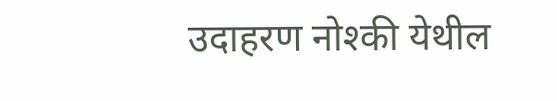उदाहरण नोश्की येथील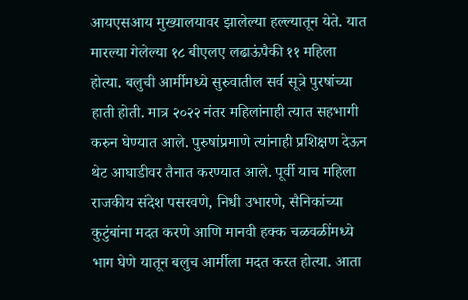आयएसआय मुख्यालयावर झालेल्या हल्ल्यातून येते. यात मारल्या गेलेल्या १८ बीएलए लढाऊंपैकी ११ महिला होत्या. बलुची आर्मीमध्ये सुरुवातील सर्व सूत्रे पुरषांच्या हाती होती. मात्र २०२२ नंतर महिलांनाही त्यात सहभागी करुन घेण्यात आले. पुरुषांप्रमाणे त्यांनाही प्रशिक्षण देऊन थेट आघाडीवर तैनात करण्यात आले. पूर्वी याच महिला राजकीय संदेश पसरवणे, निधी उभारणे, सैनिकांच्या कुटुंबांना मदत करणे आणि मानवी हक्क चळवळींमध्ये भाग घेणे यातून बलुच आर्मीला मदत करत होत्या. आता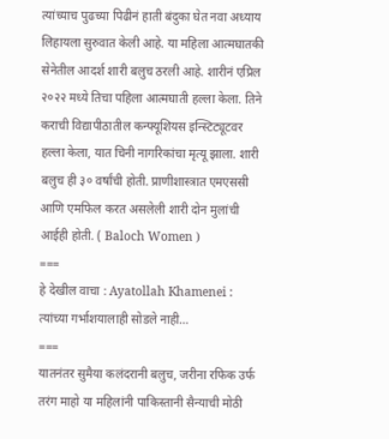त्यांच्याच पुढच्या पिढीनं हाती बंदुका घेत नवा अध्याय लिहायला सुरुवात केली आहे. या महिला आत्मघातकी सेनेतील आदर्श शारी बलुच ठरली आहे. शारीनं एप्रिल २०२२ मध्ये तिचा पहिला आत्मघाती हल्ला केला. तिने कराची विद्यापीठातील कन्फ्यूशियस इन्स्टिट्यूटवर हल्ला केला, यात चिनी नागरिकांचा मृत्यू झाला. शारी बलुच ही ३० वर्षांची होती. प्राणीशास्त्रात एमएससी आणि एमफिल करत असलेली शारी दोन मुलांची आईही होती. ( Baloch Women )
===
हे देखील वाचा : Ayatollah Khamenei : त्यांच्या गर्भाशयालाही सोडले नाही…
===
यातनंतर सुमैया कलंदरानी बलुच, जरीना रफिक उर्फ तरंग माहो या महिलांनी पाकिस्तानी सैन्याची मोठी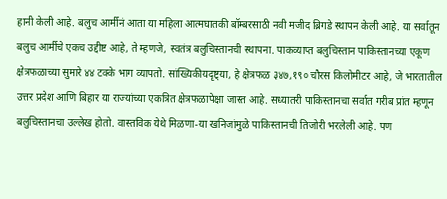हानी केली आहे. बलुच आर्मीनं आता या महिला आत्मघातकी बॉम्बरसाठी नवी मजीद ब्रिगडे स्थापन केली आहे. या सर्वातून बलुच आर्मीचे एकच उद्दीष्ट आहे, ते म्हणजे, स्वतंत्र बलुचिस्तानची स्थापना. पाकव्याप्त बलुचिस्तान पाकिस्तानच्या एकूण क्षेत्रफळाच्या सुमारे ४४ टक्के भाग व्यापतो. सांख्यिकीयदृष्ट्या, हे क्षेत्रफळ ३४७,१९० चौरस किलोमीटर आहे, जे भारतातील उत्तर प्रदेश आणि बिहार या राज्यांच्या एकत्रित क्षेत्रफळापेक्षा जास्त आहे. सध्यातरी पाकिस्तानचा सर्वात गरीब प्रांत म्हणून बलुचिस्तानचा उल्लेख होतो. वास्तविक येथे मिळणा-या खनिजांमुळे पाकिस्तानची तिजोरी भरलेली आहे. पण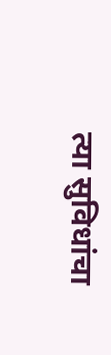त्या सुविधांचा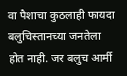वा पैशाचा कुठलाही फायदा बलुचिस्तानच्या जनतेला होत नाही. जर बलुच आर्मी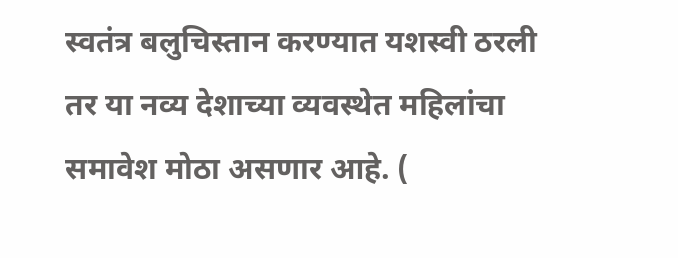स्वतंत्र बलुचिस्तान करण्यात यशस्वी ठरली तर या नव्य देशाच्या व्यवस्थेत महिलांचा समावेश मोठा असणार आहे. (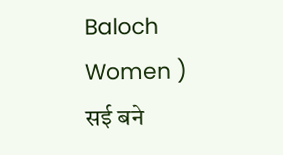Baloch Women )
सई बने